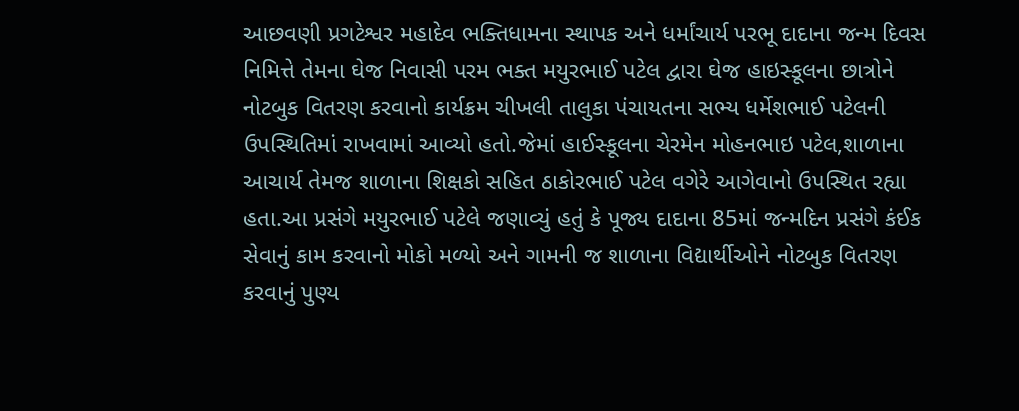આછવણી પ્રગટેશ્વર મહાદેવ ભક્તિધામના સ્થાપક અને ધર્માંચાર્ય પરભૂ દાદાના જન્મ દિવસ નિમિત્તે તેમના ઘેજ નિવાસી પરમ ભક્ત મયુરભાઈ પટેલ દ્વારા ઘેજ હાઇસ્કૂલના છાત્રોને નોટબુક વિતરણ કરવાનો કાર્યક્રમ ચીખલી તાલુકા પંચાયતના સભ્ય ધર્મેશભાઈ પટેલની ઉપસ્થિતિમાં રાખવામાં આવ્યો હતો.જેમાં હાઈસ્કૂલના ચેરમેન મોહનભાઇ પટેલ,શાળાના આચાર્ય તેમજ શાળાના શિક્ષકો સહિત ઠાકોરભાઈ પટેલ વગેરે આગેવાનો ઉપસ્થિત રહ્યા હતા.આ પ્રસંગે મયુરભાઈ પટેલે જણાવ્યું હતું કે પૂજ્ય દાદાના 85માં જન્મદિન પ્રસંગે કંઈક સેવાનું કામ કરવાનો મોકો મળ્યો અને ગામની જ શાળાના વિદ્યાર્થીઓને નોટબુક વિતરણ કરવાનું પુણ્ય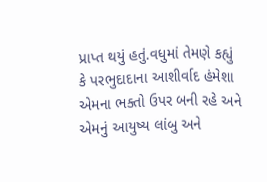પ્રાપ્ત થયું હતું.વધુમાં તેમણે કહ્યું કે પરભુદાદાના આશીર્વાદ હંમેશા એમના ભક્તો ઉપર બની રહે અને એમનું આયુષ્ય લાંબુ અને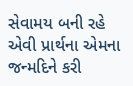સેવામય બની રહે એવી પ્રાર્થના એમના જન્મદિને કરી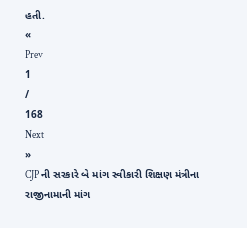હતી.
«
Prev
1
/
168
Next
»
CJP ની સરકારે બે માંગ સ્વીકારી શિક્ષણ મંત્રીના રાજીનામાની માંગ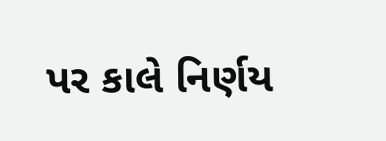પર કાલે નિર્ણય